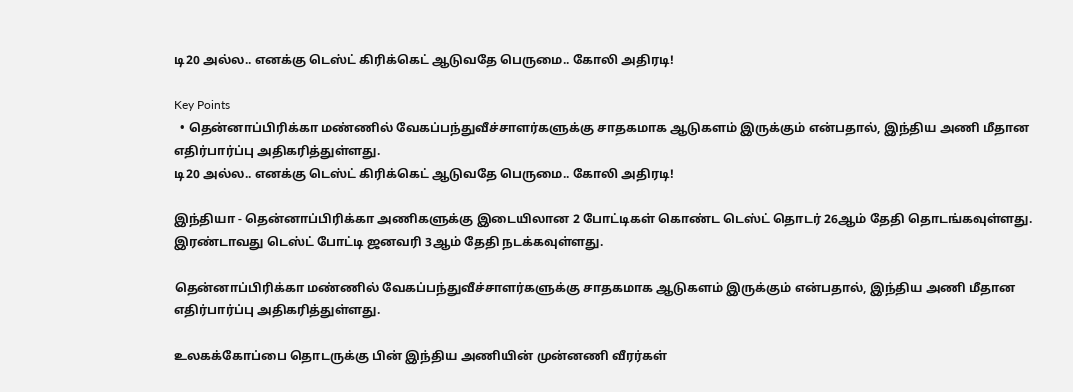டி20 அல்ல.. எனக்கு டெஸ்ட் கிரிக்கெட் ஆடுவதே பெருமை.. கோலி அதிரடி!

Key Points
  • தென்னாப்பிரிக்கா மண்ணில் வேகப்பந்துவீச்சாளர்களுக்கு சாதகமாக ஆடுகளம் இருக்கும் என்பதால், இந்திய அணி மீதான எதிர்பார்ப்பு அதிகரித்துள்ளது.
டி20 அல்ல.. எனக்கு டெஸ்ட் கிரிக்கெட் ஆடுவதே பெருமை.. கோலி அதிரடி!

இந்தியா - தென்னாப்பிரிக்கா அணிகளுக்கு இடையிலான 2 போட்டிகள் கொண்ட டெஸ்ட் தொடர் 26ஆம் தேதி தொடங்கவுள்ளது. இரண்டாவது டெஸ்ட் போட்டி ஜனவரி 3ஆம் தேதி நடக்கவுள்ளது.

தென்னாப்பிரிக்கா மண்ணில் வேகப்பந்துவீச்சாளர்களுக்கு சாதகமாக ஆடுகளம் இருக்கும் என்பதால், இந்திய அணி மீதான எதிர்பார்ப்பு அதிகரித்துள்ளது.

உலகக்கோப்பை தொடருக்கு பின் இந்திய அணியின் முன்னணி வீரர்கள்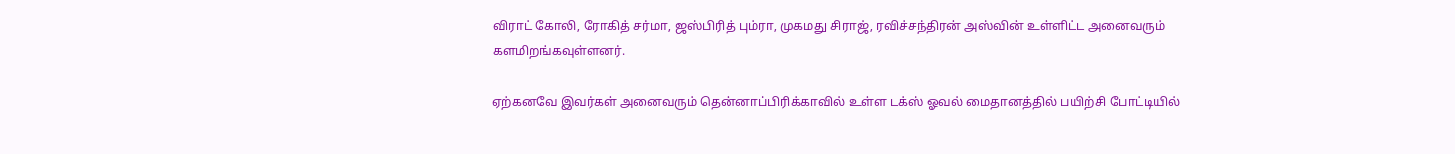விராட் கோலி, ரோகித் சர்மா, ஜஸ்பிரித் பும்ரா, முகமது சிராஜ், ரவிச்சந்திரன் அஸ்வின் உள்ளிட்ட அனைவரும் களமிறங்கவுள்ளனர்.

ஏற்கனவே இவர்கள் அனைவரும் தென்னாப்பிரிக்காவில் உள்ள டக்ஸ் ஓவல் மைதானத்தில் பயிற்சி போட்டியில்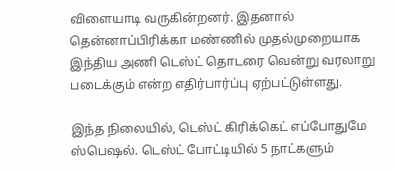விளையாடி வருகின்றனர். இதனால் தென்னாப்பிரிக்கா மண்ணில் முதல்முறையாக இந்திய அணி டெஸ்ட் தொடரை வென்று வரலாறு படைக்கும் என்ற எதிர்பார்ப்பு ஏற்பட்டுள்ளது.

இந்த நிலையில், டெஸ்ட் கிரிக்கெட் எப்போதுமே ஸ்பெஷல். டெஸ்ட் போட்டியில் 5 நாட்களும்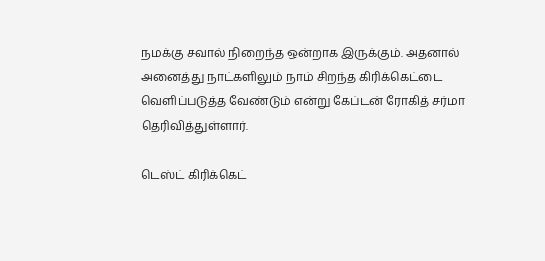நமக்கு சவால் நிறைந்த ஒன்றாக இருக்கும். அதனால் அனைத்து நாட்களிலும் நாம் சிறந்த கிரிக்கெட்டை வெளிப்படுத்த வேண்டும் என்று கேப்டன் ரோகித் சர்மா தெரிவித்துள்ளார்.

டெஸ்ட் கிரிக்கெட்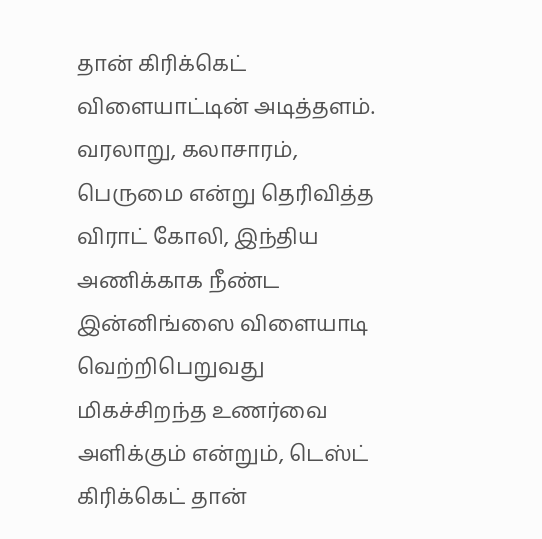தான் கிரிக்கெட் விளையாட்டின் அடித்தளம். வரலாறு, கலாசாரம், பெருமை என்று தெரிவித்த விராட் கோலி, இந்திய அணிக்காக நீண்ட இன்னிங்ஸை விளையாடி வெற்றிபெறுவது மிகச்சிறந்த உணர்வை அளிக்கும் என்றும், டெஸ்ட் கிரிக்கெட் தான்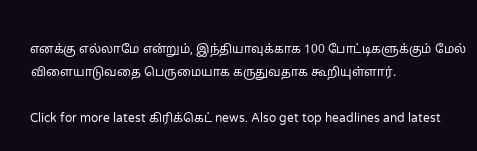எனக்கு எல்லாமே என்றும், இந்தியாவுக்காக 100 போட்டிகளுக்கும் மேல் விளையாடுவதை பெருமையாக கருதுவதாக கூறியுள்ளார்.

Click for more latest கிரிக்கெட் news. Also get top headlines and latest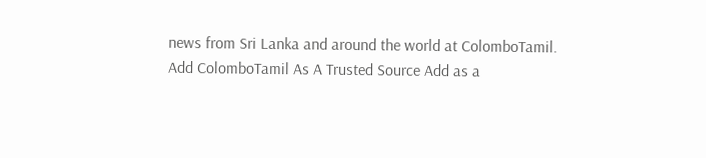news from Sri Lanka and around the world at ColomboTamil.
Add ColomboTamil As A Trusted Source Add as a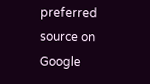preferred source on Google